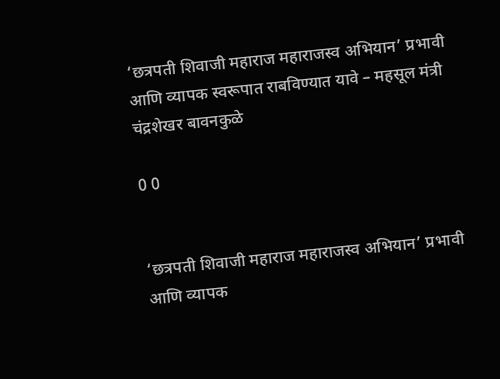‘छत्रपती शिवाजी महाराज महाराजस्व अभियान’ प्रभावी आणि व्यापक स्वरूपात राबविण्यात यावे – महसूल मंत्री चंद्रशेखर बावनकुळे

0 0


‘छत्रपती शिवाजी महाराज महाराजस्व अभियान’ प्रभावी आणि व्यापक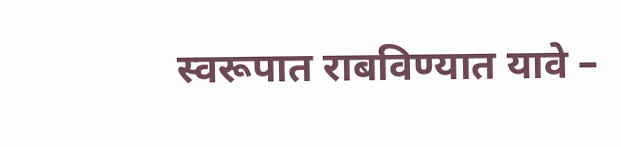स्वरूपात राबविण्यात यावे –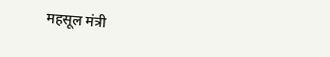महसूल मंत्री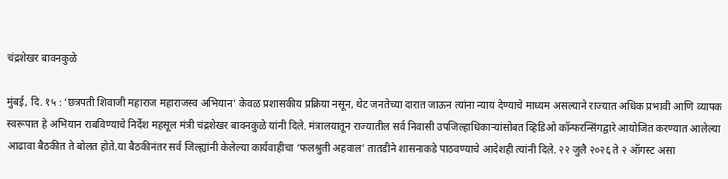चंद्रशेखर बावनकुळे

मुंबई, दि. १५ : ‘छत्रपती शिवाजी महाराज महाराजस्व अभियान’ केवळ प्रशासकीय प्रक्रिया नसून, थेट जनतेच्या दारात जाऊन त्यांना न्याय देण्याचे माध्यम असल्याने राज्यात अधिक प्रभावी आणि व्यापक स्वरूपात हे अभियान राबविण्याचे निर्देश महसूल मंत्री चंद्रशेखर बावनकुळे यांनी दिले. मंत्रालयातून राज्यातील सर्व निवासी उपजिल्हाधिकाऱ्यांसोबत व्हिडिओ कॉन्फरन्सिंगद्वारे आयोजित करण्यात आलेल्या आढावा बैठकीत ते बोलत होते.या बैठकीनंतर सर्व जिल्ह्यांनी केलेल्या कार्यवाहीचा ‘फलश्रुती अहवाल’ तातडीने शासनाकडे पाठवण्याचे आदेशही त्यांनी दिले. २२ जुलै २०२६ ते २ ऑगस्ट असा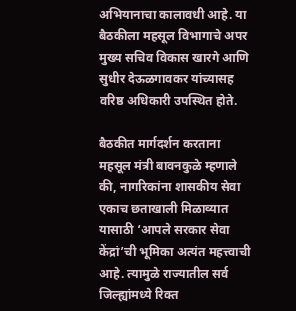अभियानाचा कालावधी आहे. या बैठकीला महसूल विभागाचे अपर मुख्य सचिव विकास खारगे आणि सुधीर देऊळगावकर यांच्यासह वरिष्ठ अधिकारी उपस्थित होते.

बैठकीत मार्गदर्शन करताना महसूल मंत्री बावनकुळे म्हणाले की, नागरिकांना शासकीय सेवा एकाच छताखाली मिळाव्यात यासाठी ‘आपले सरकार सेवा केंद्रां’ची भूमिका अत्यंत महत्त्वाची आहे. त्यामुळे राज्यातील सर्व जिल्ह्यांमध्ये रिक्त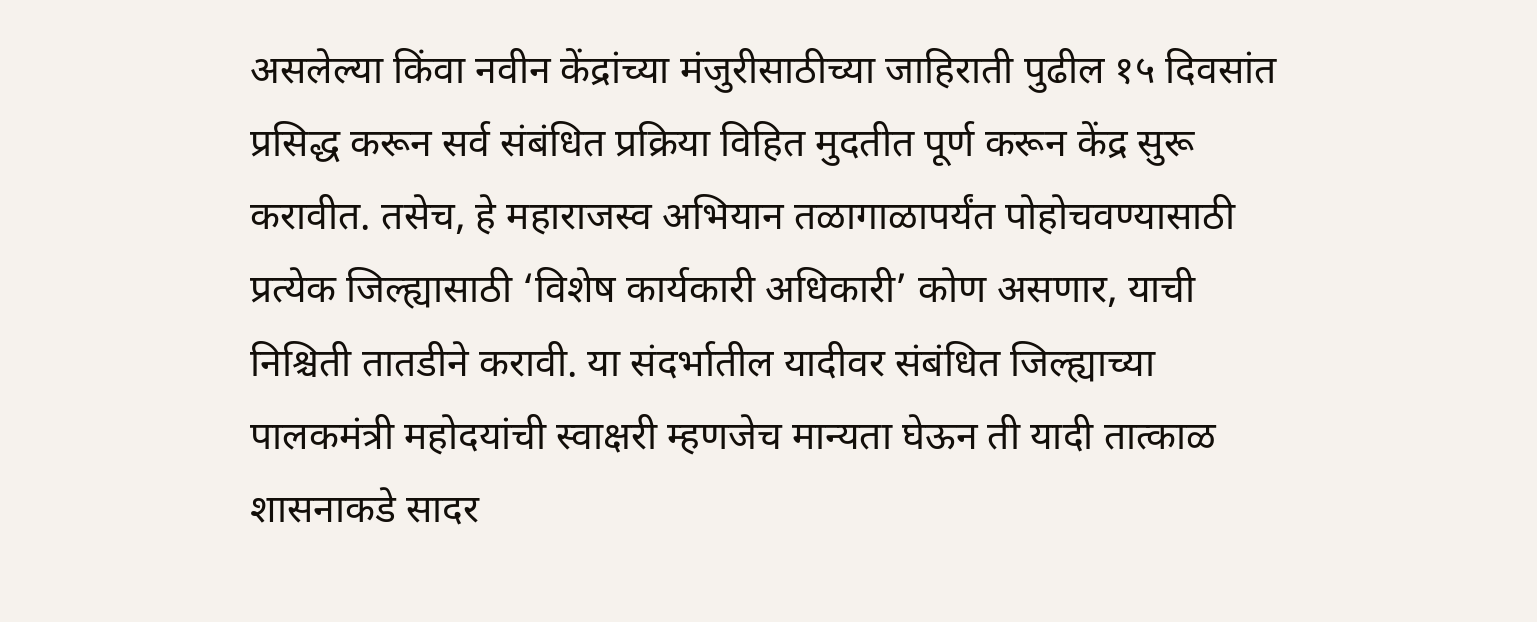असलेल्या किंवा नवीन केंद्रांच्या मंजुरीसाठीच्या जाहिराती पुढील १५ दिवसांत प्रसिद्ध करून सर्व संबंधित प्रक्रिया विहित मुदतीत पूर्ण करून केंद्र सुरू करावीत. तसेच, हे महाराजस्व अभियान तळागाळापर्यंत पोहोचवण्यासाठी प्रत्येक जिल्ह्यासाठी ‘विशेष कार्यकारी अधिकारी’ कोण असणार, याची निश्चिती तातडीने करावी. या संदर्भातील यादीवर संबंधित जिल्ह्याच्या पालकमंत्री महोदयांची स्वाक्षरी म्हणजेच मान्यता घेऊन ती यादी तात्काळ शासनाकडे सादर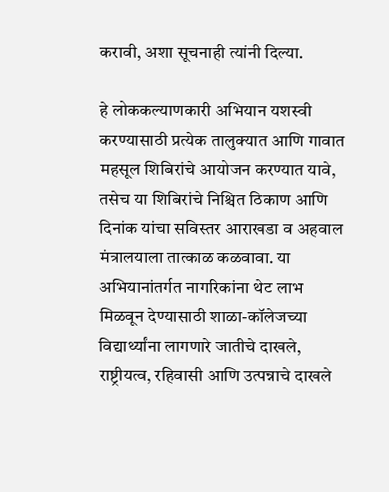करावी, अशा सूचनाही त्यांनी दिल्या.

हे लोककल्याणकारी अभियान यशस्वी करण्यासाठी प्रत्येक तालुक्यात आणि गावात महसूल शिबिरांचे आयोजन करण्यात यावे, तसेच या शिबिरांचे निश्चित ठिकाण आणि दिनांक यांचा सविस्तर आराखडा व अहवाल मंत्रालयाला तात्काळ कळवावा. या अभियानांतर्गत नागरिकांना थेट लाभ मिळवून देण्यासाठी शाळा-कॉलेजच्या विद्यार्थ्यांना लागणारे जातीचे दाखले, राष्ट्रीयत्व, रहिवासी आणि उत्पन्नाचे दाखले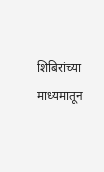शिबिरांच्या माध्यमातून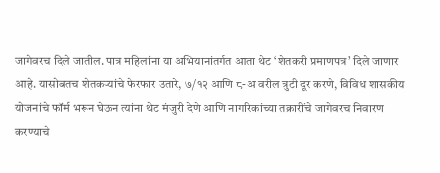जागेवरच दिले जातील. पात्र महिलांना या अभियानांतर्गत आता थेट ‘शेतकरी प्रमाणपत्र’ दिले जाणार आहे. यासोबतच शेतकऱ्यांचे फेरफार उतारे, ७/१२ आणि ८-अ वरील त्रुटी दूर करणे, विविध शासकीय योजनांचे फॉर्म भरून घेऊन त्यांना थेट मंजुरी देणे आणि नागरिकांच्या तक्रारींचे जागेवरच निवारण करण्याचे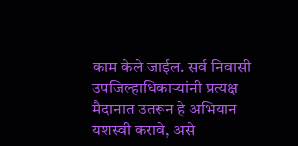काम केले जाईल. सर्व निवासी उपजिल्हाधिकाऱ्यांनी प्रत्यक्ष मैदानात उतरून हे अभियान यशस्वी करावे, असे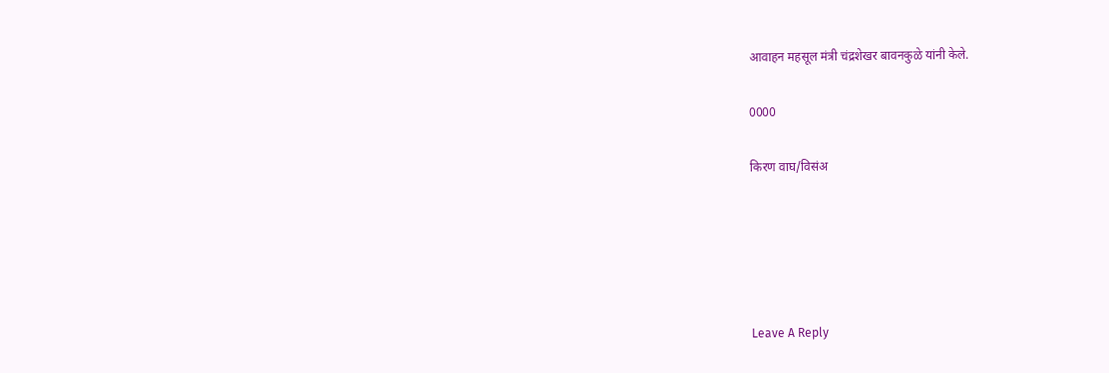आवाहन महसूल मंत्री चंद्रशेखर बावनकुळे यांनी केले.

0000

किरण वाघ/विसंअ





Leave A Reply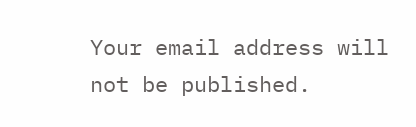Your email address will not be published.